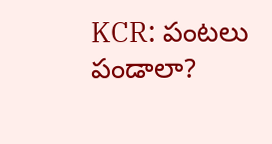KCR: పంటలు పండాలా?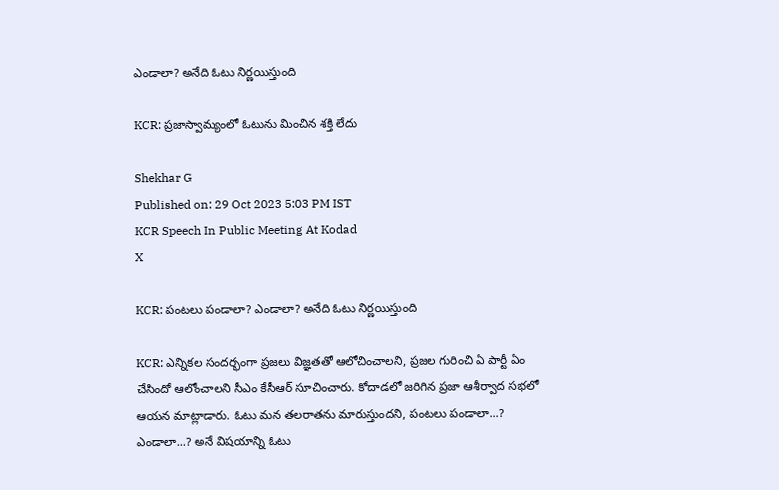ఎండాలా? అనేది ఓటు నిర్ణయిస్తుంది

KCR: ప్రజాస్వామ్యంలో ఓటును మించిన శక్తి లేదు

Shekhar G
Published on: 29 Oct 2023 5:03 PM IST
KCR Speech In Public Meeting At Kodad
X

KCR: పంటలు పండాలా? ఎండాలా? అనేది ఓటు నిర్ణయిస్తుంది

KCR: ఎన్నికల సందర్భంగా ప్రజలు విజ్ఞతతో ఆలోచించాలని, ప్రజల గురించి ఏ పార్టీ ఏం చేసిందో ఆలోంచాలని సీఎం కేసీఆర్ సూచించారు. కోదాడలో జరిగిన ప్రజా ఆశీర్వాద సభలో ఆయన మాట్లాడారు. ఓటు మన తలరాతను మారుస్తుందని, పంటలు పండాలా...? ఎండాలా...? అనే విషయాన్ని ఓటు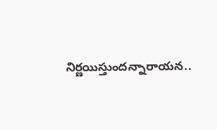నిర్ణయిస్తుందన్నారాయన..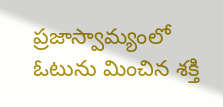ప్రజాస్వామ్యంలో ఓటును మించిన శక్తి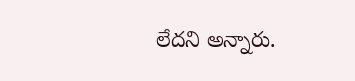లేదని అన్నారు.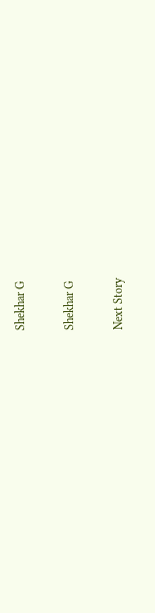Shekhar G

Shekhar G

Next Story